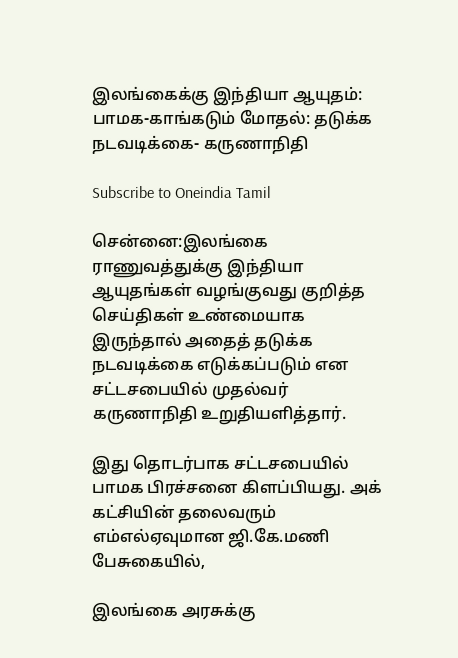இலங்கைக்கு இந்தியா ஆயுதம்: பாமக-காங்கடும் மோதல்: தடுக்க நடவடிக்கை- கருணாநிதி

Subscribe to Oneindia Tamil

சென்னை:இலங்கை ராணுவத்துக்கு இந்தியா ஆயுதங்கள் வழங்குவது குறித்த செய்திகள் உண்மையாக இருந்தால் அதைத் தடுக்க நடவடிக்கை எடுக்கப்படும் என சட்டசபையில் முதல்வர் கருணாநிதி உறுதியளித்தார்.

இது தொடர்பாக சட்டசபையில் பாமக பிரச்சனை கிளப்பியது. அக் கட்சியின் தலைவரும் எம்எல்ஏவுமான ஜி.கே.மணி பேசுகையில்,

இலங்கை அரசுக்கு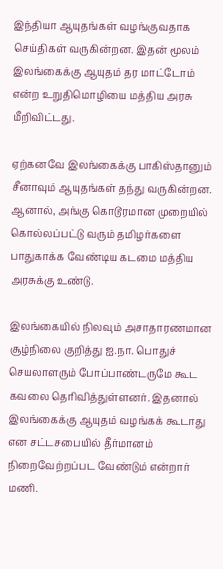இந்தியா ஆயுதங்கள் வழங்குவதாக செய்திகள் வருகின்றன. இதன் மூலம் இலங்கைக்கு ஆயுதம் தர மாட்டோம் என்ற உறுதிமொழியை மத்திய அரசு மீறிவிட்டது.

ஏற்கனவே இலங்கைக்கு பாகிஸ்தானும் சீனாவும் ஆயுதங்கள் தந்து வருகின்றன. ஆனால், அங்கு கொடூரமான முறையில் கொல்லப்பட்டு வரும் தமிழர்களை பாதுகாக்க வேண்டிய கடமை மத்திய அரசுக்கு உண்டு.

இலங்கையில் நிலவும் அசாதாரணமான சூழ்நிலை குறித்து ஐ.நா. பொதுச் செயலாளரும் போப்பாண்டருமே கூட கவலை தெரிவித்துள்ளனர். இதனால் இலங்கைக்கு ஆயுதம் வழங்கக் கூடாது என சட்டசபையில் தீர்மானம் நிறைவேற்றப்பட வேண்டும் என்றார் மணி.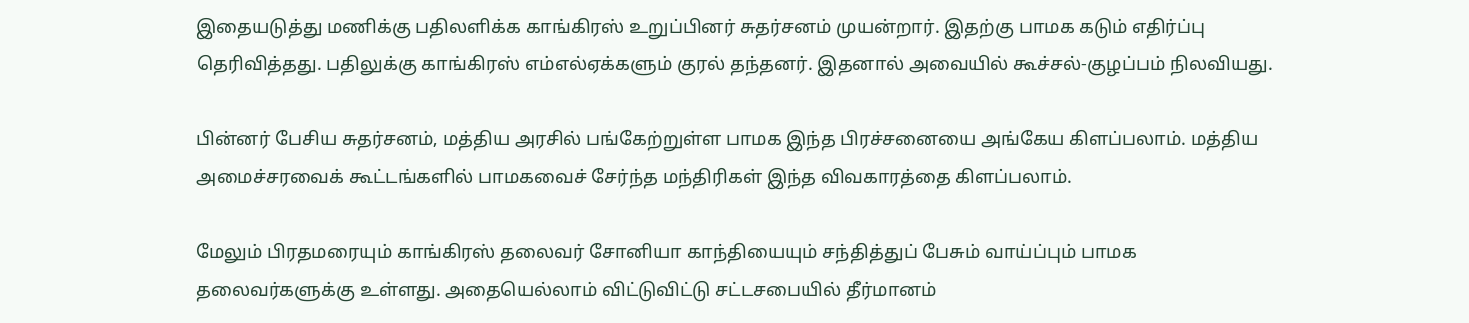இதையடுத்து மணிக்கு பதிலளிக்க காங்கிரஸ் உறுப்பினர் சுதர்சனம் முயன்றார். இதற்கு பாமக கடும் எதிர்ப்பு தெரிவித்தது. பதிலுக்கு காங்கிரஸ் எம்எல்ஏக்களும் குரல் தந்தனர். இதனால் அவையில் கூச்சல்-குழப்பம் நிலவியது.

பின்னர் பேசிய சுதர்சனம், மத்திய அரசில் பங்கேற்றுள்ள பாமக இந்த பிரச்சனையை அங்கேய கிளப்பலாம். மத்திய அமைச்சரவைக் கூட்டங்களில் பாமகவைச் சேர்ந்த மந்திரிகள் இந்த விவகாரத்தை கிளப்பலாம்.

மேலும் பிரதமரையும் காங்கிரஸ் தலைவர் சோனியா காந்தியையும் சந்தித்துப் பேசும் வாய்ப்பும் பாமக தலைவர்களுக்கு உள்ளது. அதையெல்லாம் விட்டுவிட்டு சட்டசபையில் தீர்மானம்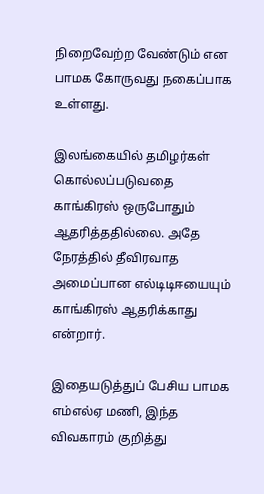நிறைவேற்ற வேண்டும் என பாமக கோருவது நகைப்பாக உள்ளது.

இலங்கையில் தமிழர்கள் கொல்லப்படுவதை காங்கிரஸ் ஒருபோதும் ஆதரித்ததில்லை. அதே நேரத்தில் தீவிரவாத அமைப்பான எல்டிடிஈயையும் காங்கிரஸ் ஆதரிக்காது என்றார்.

இதையடுத்துப் பேசிய பாமக எம்எல்ஏ மணி, இந்த விவகாரம் குறித்து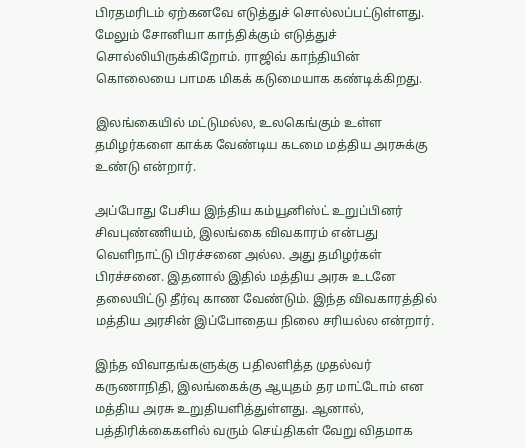பிரதமரிடம் ஏற்கனவே எடுத்துச் சொல்லப்பட்டுள்ளது. மேலும் சோனியா காந்திக்கும் எடுத்துச் சொல்லியிருக்கிறோம். ராஜிவ் காந்தியின் கொலையை பாமக மிகக் கடுமையாக கண்டிக்கிறது.

இலங்கையில் மட்டுமல்ல, உலகெங்கும் உள்ள தமிழர்களை காக்க வேண்டிய கடமை மத்திய அரசுக்கு உண்டு என்றார்.

அப்போது பேசிய இந்திய கம்யூனிஸ்ட் உறுப்பினர் சிவபுண்ணியம், இலங்கை விவகாரம் என்பது வெளிநாட்டு பிரச்சனை அல்ல. அது தமிழர்கள் பிரச்சனை. இதனால் இதில் மத்திய அரசு உடனே தலையிட்டு தீர்வு காண வேண்டும். இந்த விவகாரத்தில் மத்திய அரசின் இப்போதைய நிலை சரியல்ல என்றார்.

இந்த விவாதங்களுக்கு பதிலளித்த முதல்வர் கருணாநிதி, இலங்கைக்கு ஆயுதம் தர மாட்டோம் என மத்திய அரசு உறுதியளித்துள்ளது. ஆனால், பத்திரிக்கைகளில் வரும் செய்திகள் வேறு விதமாக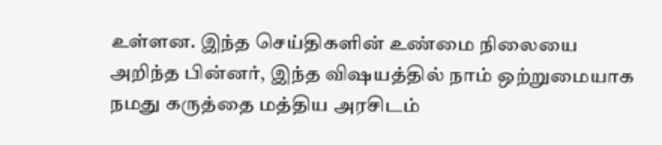உள்ளன. இந்த செய்திகளின் உண்மை நிலையை அறிந்த பின்னர், இந்த விஷயத்தில் நாம் ஒற்றுமையாக நமது கருத்தை மத்திய அரசிடம்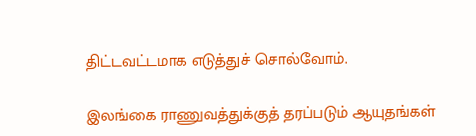திட்டவட்டமாக எடுத்துச் சொல்வோம்.

இலங்கை ராணுவத்துக்குத் தரப்படும் ஆயுதங்கள்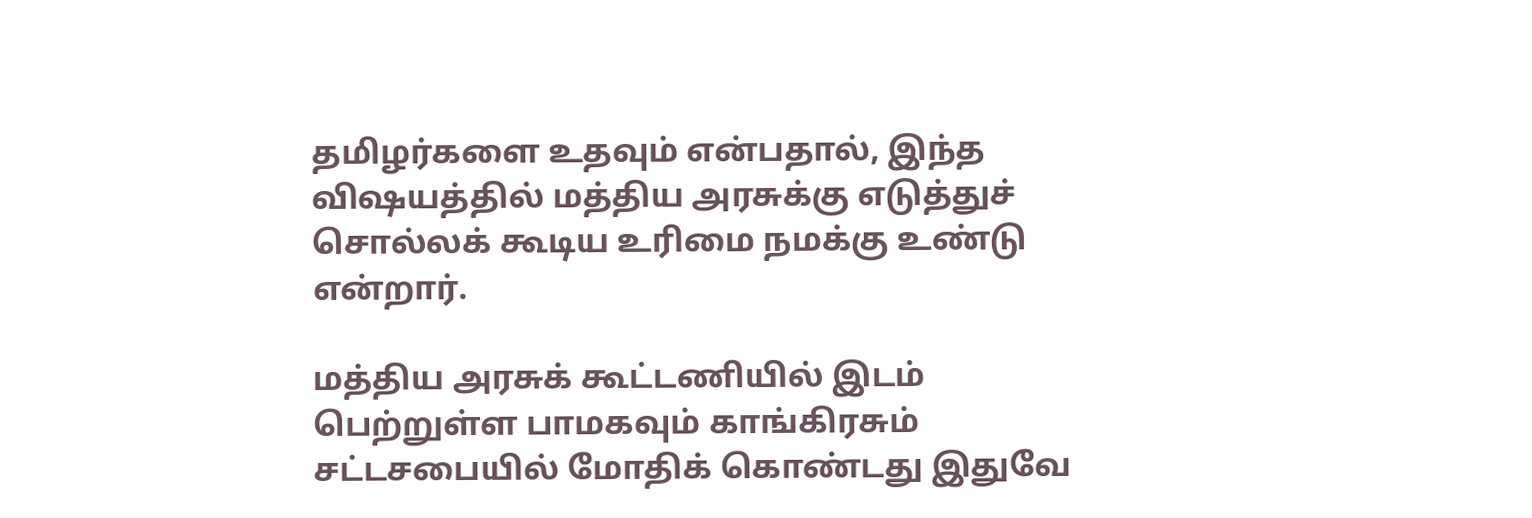தமிழர்களை உதவும் என்பதால், இந்த விஷயத்தில் மத்திய அரசுக்கு எடுத்துச் சொல்லக் கூடிய உரிமை நமக்கு உண்டு என்றார்.

மத்திய அரசுக் கூட்டணியில் இடம் பெற்றுள்ள பாமகவும் காங்கிரசும் சட்டசபையில் மோதிக் கொண்டது இதுவே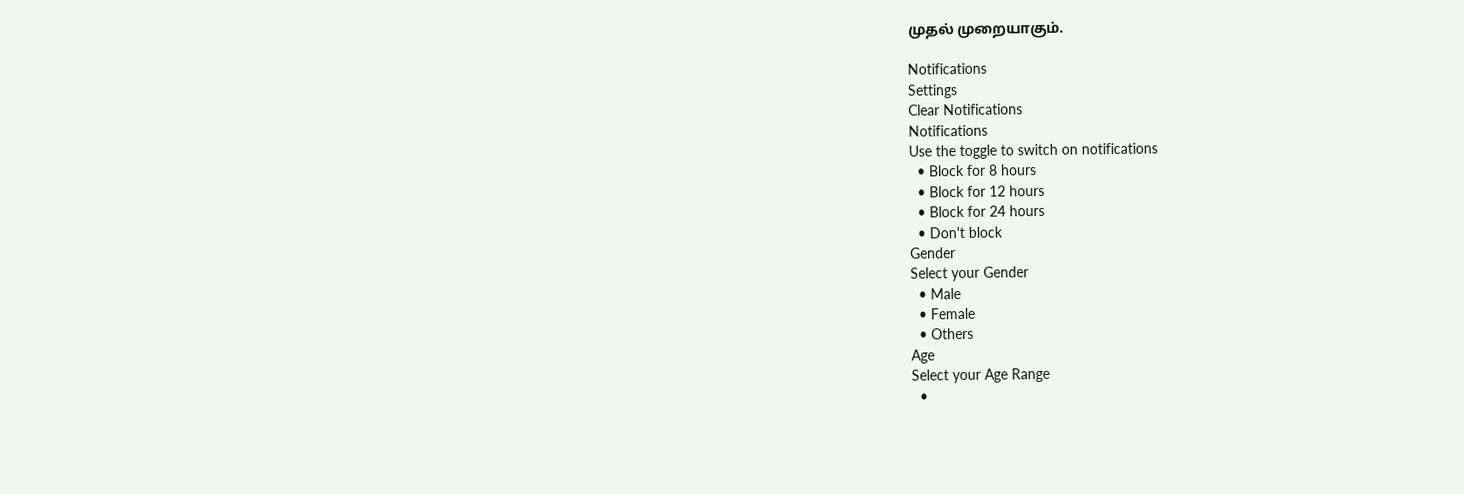முதல் முறையாகும்.

Notifications
Settings
Clear Notifications
Notifications
Use the toggle to switch on notifications
  • Block for 8 hours
  • Block for 12 hours
  • Block for 24 hours
  • Don't block
Gender
Select your Gender
  • Male
  • Female
  • Others
Age
Select your Age Range
  •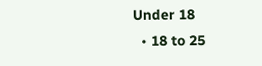Under 18
  • 18 to 25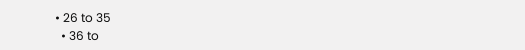• 26 to 35
  • 36 to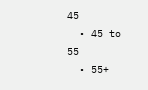45
  • 45 to 55
  • 55+